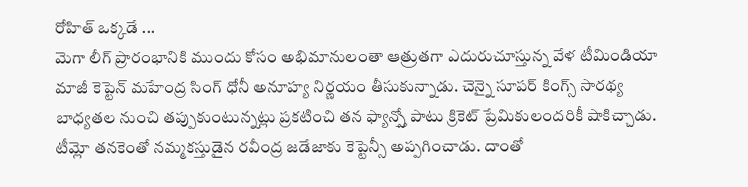రోహిత్ ఒక్కడే ...
మెగా లీగ్ ప్రారంభానికి ముందు కోసం అభిమానులంతా ఆత్రుతగా ఎదురుచూస్తున్న వేళ టీమిండియా మాజీ కెప్టెన్ మహేంద్ర సింగ్ ధోనీ అనూహ్య నిర్ణయం తీసుకున్నాడు. చెన్నై సూపర్ కింగ్స్ సారథ్య బాధ్యతల నుంచి తప్పుకుంటున్నట్లు ప్రకటించి తన ఫ్యాన్స్తో పాటు క్రికెట్ ప్రేమికులందరికీ షాకిచ్చాడు. టీమ్లో తనకెంతో నమ్మకస్తుడైన రవీంద్ర జడేజాకు కెప్టెన్సీ అప్పగించాడు. దాంతో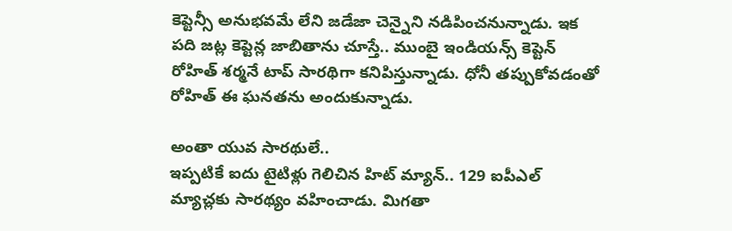కెప్టెన్సీ అనుభవమే లేని జడేజా చెన్నైని నడిపించనున్నాడు. ఇక పది జట్ల కెప్టెన్ల జాబితాను చూస్తే.. ముంబై ఇండియన్స్ కెప్టెన్ రోహిత్ శర్మనే టాప్ సారథిగా కనిపిస్తున్నాడు. ధోనీ తప్పుకోవడంతో రోహిత్ ఈ ఘనతను అందుకున్నాడు.

అంతా యువ సారథులే..
ఇప్పటికే ఐదు టైటిళ్లు గెలిచిన హిట్ మ్యాన్.. 129 ఐపీఎల్ మ్యాచ్లకు సారథ్యం వహించాడు. మిగతా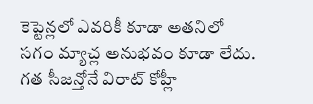కెప్టెన్లలో ఎవరికీ కూడా అతనిలో సగం మ్యాచ్ల అనుభవం కూడా లేదు. గత సీజన్తోనే విరాట్ కోహ్లీ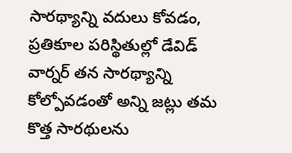సారథ్యాన్ని వదులు కోవడం, ప్రతికూల పరిస్థితుల్లో డేవిడ్ వార్నర్ తన సారథ్యాన్ని కోల్పోవడంతో అన్ని జట్లు తమ కొత్త సారథులను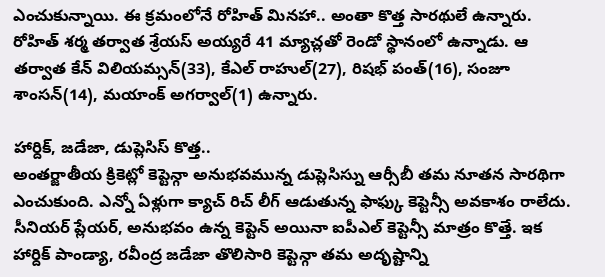ఎంచుకున్నాయి. ఈ క్రమంలోనే రోహిత్ మినహా.. అంతా కొత్త సారథులే ఉన్నారు. రోహిత్ శర్మ తర్వాత శ్రేయస్ అయ్యరే 41 మ్యాచ్లతో రెండో స్థానంలో ఉన్నాడు. ఆ తర్వాత కేన్ విలియమ్సన్(33), కేఎల్ రాహుల్(27), రిషభ్ పంత్(16), సంజూ శాంసన్(14), మయాంక్ అగర్వాల్(1) ఉన్నారు.

హార్దిక్, జడేజా, డుప్లెసిస్ కొత్త..
అంతర్జాతీయ క్రికెట్లో కెప్టెన్గా అనుభవమున్న డుప్లెసిస్ను ఆర్సీబీ తమ నూతన సారథిగా ఎంచుకుంది. ఎన్నో ఏళ్లుగా క్యాచ్ రిచ్ లీగ్ ఆడుతున్న ఫాఫ్కు కెప్టెన్సీ అవకాశం రాలేదు. సీనియర్ ప్లేయర్, అనుభవం ఉన్న కెప్టెన్ అయినా ఐపీఎల్ కెప్టెన్సీ మాత్రం కొత్తే. ఇక హార్దిక్ పాండ్యా, రవీంద్ర జడేజా తొలిసారి కెప్టెన్గా తమ అదృష్టాన్ని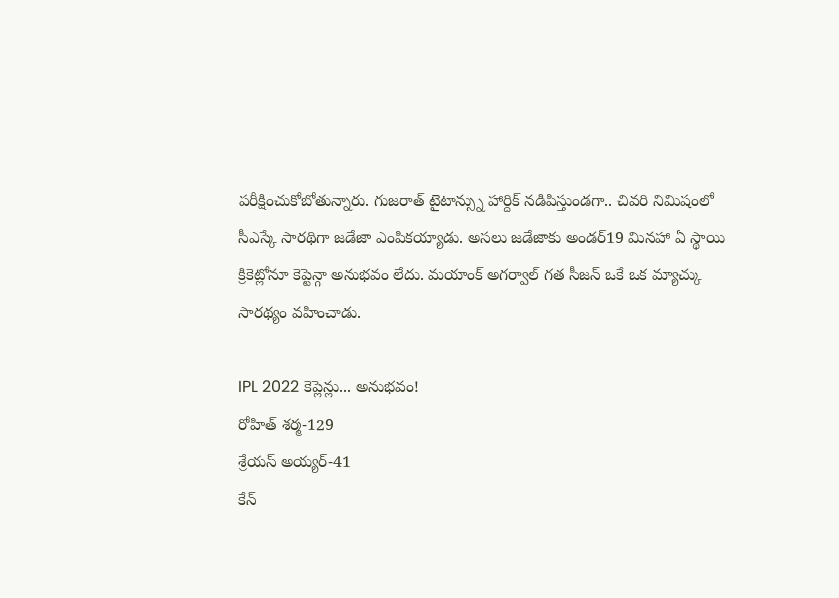పరీక్షించుకోబోతున్నారు. గుజరాత్ టైటాన్స్ను హార్దిక్ నడిపిస్తుండగా.. చివరి నిమిషంలో సీఎస్కే సారథిగా జడేజా ఎంపికయ్యాడు. అసలు జడేజాకు అండర్19 మినహా ఏ స్థాయి క్రికెట్లోనూ కెప్టెన్గా అనుభవం లేదు. మయాంక్ అగర్వాల్ గత సీజన్ ఒకే ఒక మ్యాచ్కు సారథ్యం వహించాడు.

IPL 2022 కెప్లెన్లు... అనుభవం!
రోహిత్ శర్మ-129
శ్రేయస్ అయ్యర్-41
కేన్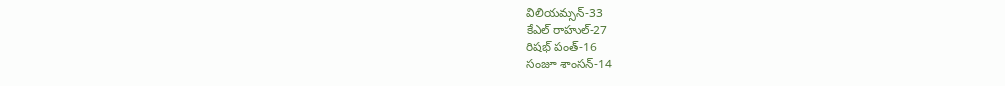విలియమ్సన్-33
కేఎల్ రాహుల్-27
రిషభ్ పంత్-16
సంజూ శాంసన్-14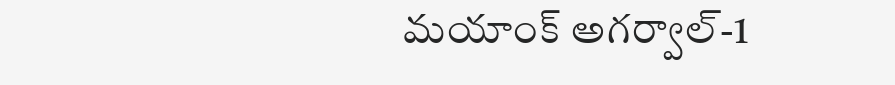మయాంక్ అగర్వాల్-1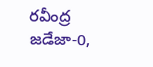రవీంద్ర జడేజా-0,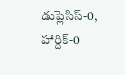డుప్లెసిస్-0,
హార్దిక్-0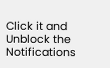Click it and Unblock the Notifications